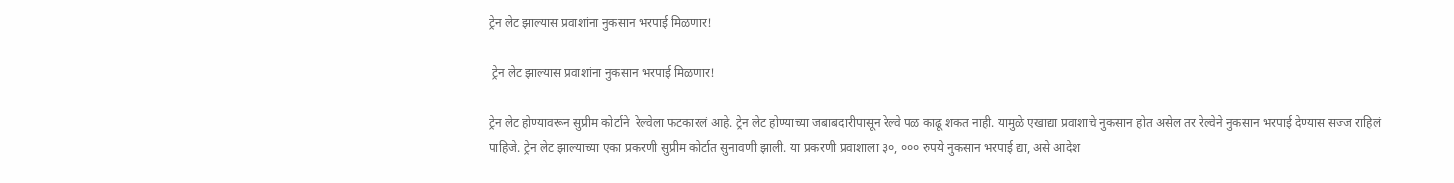ट्रेन लेट झाल्यास प्रवाशांना नुकसान भरपाई मिळणार!

 ट्रेन लेट झाल्यास प्रवाशांना नुकसान भरपाई मिळणार!

ट्रेन लेट होण्यावरून सुप्रीम कोर्टाने  रेल्वेला फटकारलं आहे. ट्रेन लेट होण्याच्या जबाबदारीपासून रेल्वे पळ काढू शकत नाही. यामुळे एखाद्या प्रवाशाचे नुकसान होत असेल तर रेल्वेने नुकसान भरपाई देण्यास सज्ज राहिलं पाहिजे. ट्रेन लेट झाल्याच्या एका प्रकरणी सुप्रीम कोर्टात सुनावणी झाली. या प्रकरणी प्रवाशाला ३०, ००० रुपये नुकसान भरपाई द्या, असे आदेश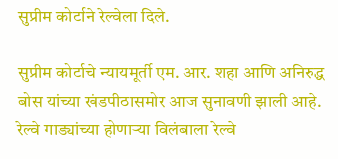सुप्रीम कोर्टाने रेल्वेला दिले.

सुप्रीम कोर्टाचे न्यायमूर्ती एम. आर. शहा आणि अनिरुद्ध बोस यांच्या खंडपीठासमोर आज सुनावणी झाली आहे. रेल्वे गाड्यांच्या होणाऱ्या विलंबाला रेल्वे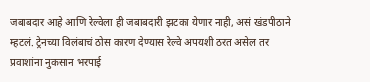जबाबदार आहे आणि रेल्वेला ही जबाबदारी झटका येणार नाही, असं खंडपीठाने म्हटलं. ट्रेनच्या विलंबाचं ठोस कारण देण्यास रेल्वे अपयशी ठरत असेल तर प्रवाशांना नुकसान भरपाई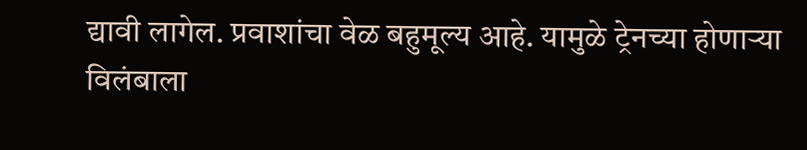द्यावी लागेल. प्रवाशांचा वेळ बहुमूल्य आहे. यामुळे ट्रेनच्या होणाऱ्या विलंबाला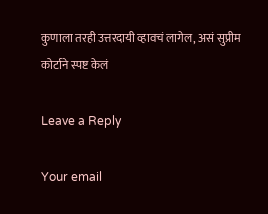कुणाला तरही उत्तरदायी व्हावचं लागेल, असं सुप्रीम कोर्टाने स्पष्ट केलं

Leave a Reply

Your email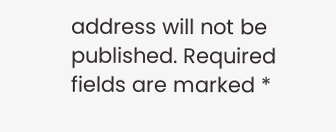address will not be published. Required fields are marked *